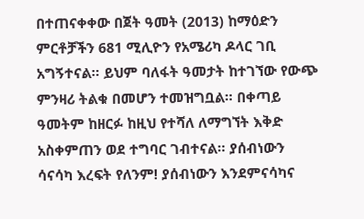በተጠናቀቀው በጀት ዓመት (2013) ከማዕድን ምርቶቻችን 681 ሚሊዮን የአሜሪካ ዶላር ገቢ አግኝተናል። ይህም ባለፋት ዓመታት ከተገኘው የውጭ ምንዛሪ ትልቁ በመሆን ተመዝግቧል። በቀጣይ ዓመትም ከዘርፉ ከዚህ የተሻለ ለማግኘት እቅድ አስቀምጠን ወደ ተግባር ገብተናል። ያሰብነውን ሳናሳካ እረፍት የለንም! ያሰብነውን እንደምናሳካና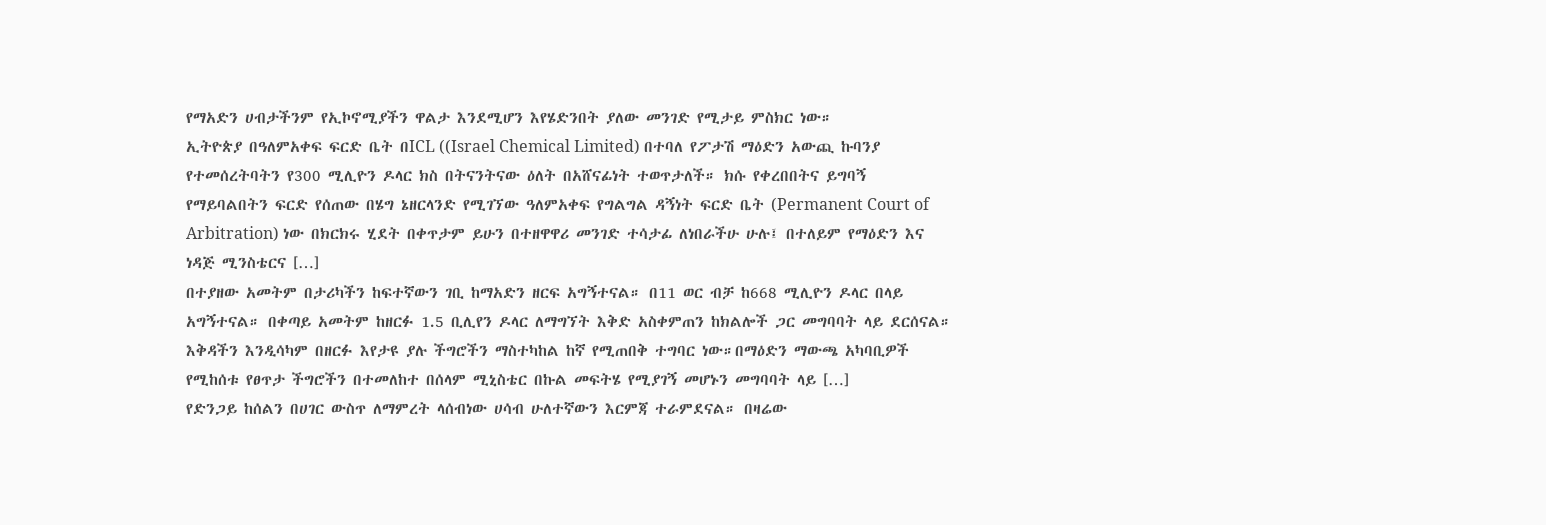የማአድን ሀብታችንም የኢኮኖሚያችን ዋልታ እንደሚሆን እየሄድንበት ያለው መንገድ የሚታይ ምስክር ነው።
ኢትዮጵያ በዓለምአቀፍ ፍርድ ቤት በICL ((Israel Chemical Limited) በተባለ የፖታሽ ማዕድን አውጪ ኩባንያ የተመሰረትባትን የ300 ሚሊዮን ዶላር ክስ በትናንትናው ዕለት በአሸናፊነት ተወጥታለች። ክሱ የቀረበበትና ይግባኝ የማይባልበትን ፍርድ የሰጠው በሄግ ኔዘርላንድ የሚገኘው ዓለምአቀፍ የግልግል ዳኝነት ፍርድ ቤት (Permanent Court of Arbitration) ነው በክርክሩ ሂደት በቀጥታም ይሁን በተዘዋዋሪ መንገድ ተሳታፊ ለነበራችሁ ሁሉ፤ በተለይም የማዕድን እና ነዳጅ ሚንስቴርና […]
በተያዘው አመትም በታሪካችን ከፍተኛውን ገቢ ከማአድን ዘርፍ አግኝተናል። በ11 ወር ብቻ ከ668 ሚሊዮን ዶላር በላይ አግኝተናል። በቀጣይ አመትም ከዘርፉ 1.5 ቢሊየን ዶላር ለማግኘት እቅድ አስቀምጠን ከክልሎች ጋር መግባባት ላይ ደርሰናል። እቅዳችን እንዲሳካም በዘርፉ እየታዩ ያሉ ችግሮችን ማስተካከል ከኛ የሚጠበቅ ተግባር ነው።በማዕድን ማውጫ አካባቢዎች የሚከሰቱ የፀጥታ ችግሮችን በተመለከተ በሰላም ሚኒስቴር በኩል መፍትሄ የሚያገኝ መሆኑን መግባባት ላይ […]
የድንጋይ ከሰልን በሀገር ውስጥ ለማምረት ላሰብነው ሀሳብ ሁለተኛውን እርምጃ ተራምደናል። በዛሬው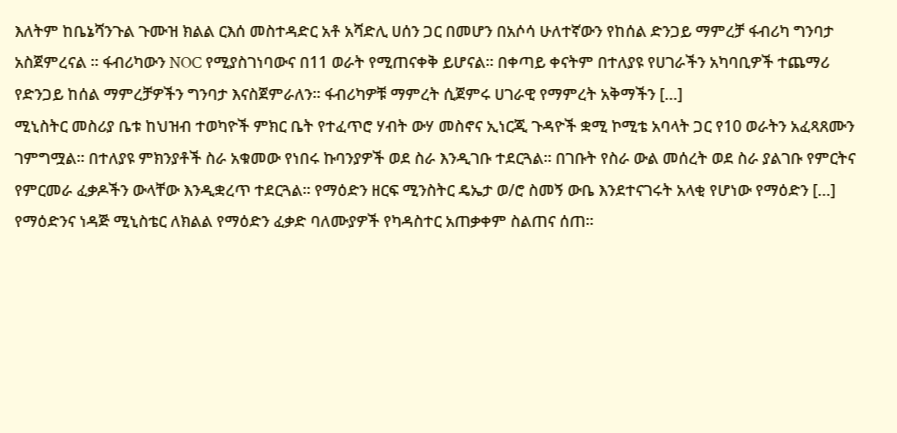እለትም ከቤኔሻንጉል ጉሙዝ ክልል ርእሰ መስተዳድር አቶ አሻድሊ ሀሰን ጋር በመሆን በአሶሳ ሁለተኛውን የከሰል ድንጋይ ማምረቻ ፋብሪካ ግንባታ አስጀምረናል ። ፋብሪካውን NOC የሚያስገነባውና በ11 ወራት የሚጠናቀቅ ይሆናል። በቀጣይ ቀናትም በተለያዩ የሀገራችን አካባቢዎች ተጨማሪ የድንጋይ ከሰል ማምረቻዎችን ግንባታ እናስጀምራለን። ፋብሪካዎቹ ማምረት ሲጀምሩ ሀገራዊ የማምረት አቅማችን […]
ሚኒስትር መስሪያ ቤቱ ከህዝብ ተወካዮች ምክር ቤት የተፈጥሮ ሃብት ውሃ መስኖና ኢነርጂ ጉዳዮች ቋሚ ኮሚቴ አባላት ጋር የ10 ወራትን አፈጻጸሙን ገምግሟል፡፡ በተለያዩ ምክንያቶች ስራ አቁመው የነበሩ ኩባንያዎች ወደ ስራ እንዲገቡ ተደርጓል፡፡ በገቡት የስራ ውል መሰረት ወደ ስራ ያልገቡ የምርትና የምርመራ ፈቃዶችን ውላቸው እንዲቋረጥ ተደርጓል፡፡ የማዕድን ዘርፍ ሚንስትር ዴኤታ ወ/ሮ ስመኝ ውቤ እንደተናገሩት አላቂ የሆነው የማዕድን […]
የማዕድንና ነዳጅ ሚኒስቴር ለክልል የማዕድን ፈቃድ ባለሙያዎች የካዳስተር አጠቃቀም ስልጠና ሰጠ፡፡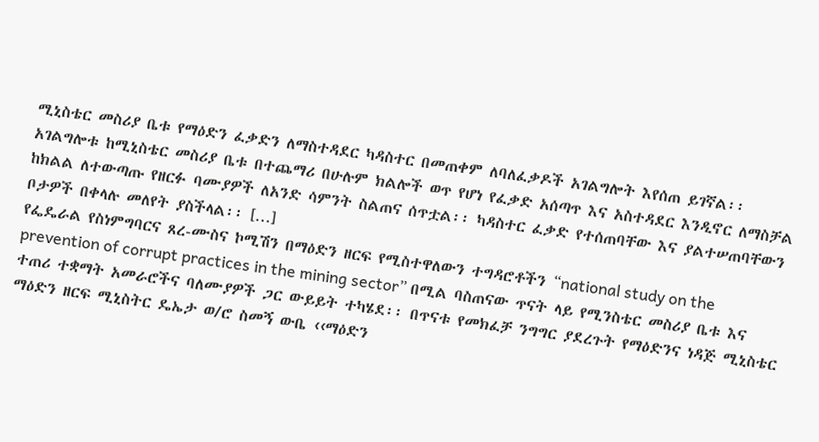ሚኒስቴር መስሪያ ቤቱ የማዕድን ፈቃድን ለማስተዳደር ካዳስተር በመጠቀም ለባለፈቃዶች አገልግሎት እየሰጠ ይገኛል፡፡ አገልግሎቱ ከሚኒስቴር መስሪያ ቤቱ በተጨማሪ በሁሉም ክልሎች ወጥ የሆነ የፈቃድ አሰጣጥ እና አስተዳደር እንዲኖር ለማስቻል ከክልል ለተውጣጡ የዘርፉ ባሙያዎች ለአንድ ሳምንት ስልጠና ሰጥቷል፡፡ ካዳስተር ፈቃድ የተሰጠባቸው እና ያልተሠጠባቸውን ቦታዎች በቀላሉ መለየት ያስችላል፡፡ […]
የፌዴራል የስነምግባርና ጸረ-ሙስና ኮሚሽን በማዕድን ዘርፍ የሚስተዋለውን ተግዳሮቶችን “national study on the prevention of corrupt practices in the mining sector” በሚል ባስጠናው ጥናት ላይ የሚንስቴር መስሪያ ቤቱ እና ተጠሪ ተቋማት አመራሮችና ባለሙያዎች ጋር ውይይት ተካሄደ፡፡ በጥናቱ የመክፈቻ ንግግር ያደረጉት የማዕድንና ነዳጅ ሚኒስቴር ማዕድን ዘርፍ ሚኒስትር ዴኤታ ወ/ሮ ስመኝ ውቤ ‹‹ማዕድን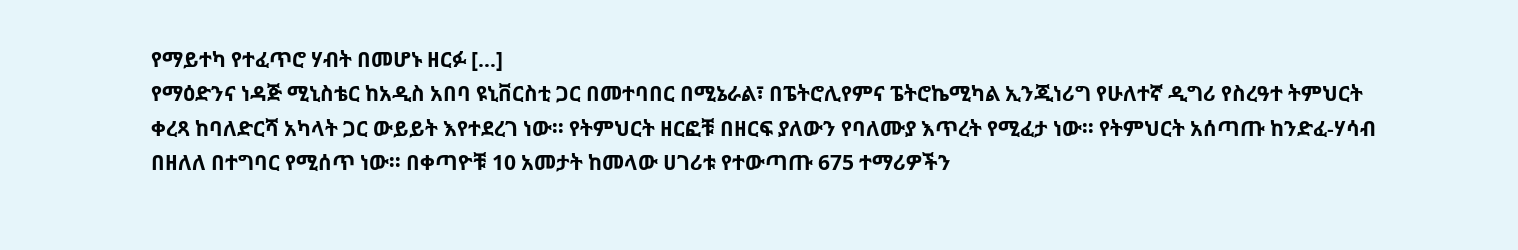የማይተካ የተፈጥሮ ሃብት በመሆኑ ዘርፉ […]
የማዕድንና ነዳጅ ሚኒስቴር ከአዲስ አበባ ዩኒቨርስቲ ጋር በመተባበር በሚኔራል፣ በፔትሮሊየምና ፔትሮኬሚካል ኢንጂነሪግ የሁለተኛ ዲግሪ የስረዓተ ትምህርት ቀረጻ ከባለድርሻ አካላት ጋር ውይይት እየተደረገ ነው፡፡ የትምህርት ዘርፎቹ በዘርፍ ያለውን የባለሙያ እጥረት የሚፈታ ነው፡፡ የትምህርት አሰጣጡ ከንድፈ-ሃሳብ በዘለለ በተግባር የሚሰጥ ነው፡፡ በቀጣዮቹ 10 አመታት ከመላው ሀገሪቱ የተውጣጡ 675 ተማሪዎችን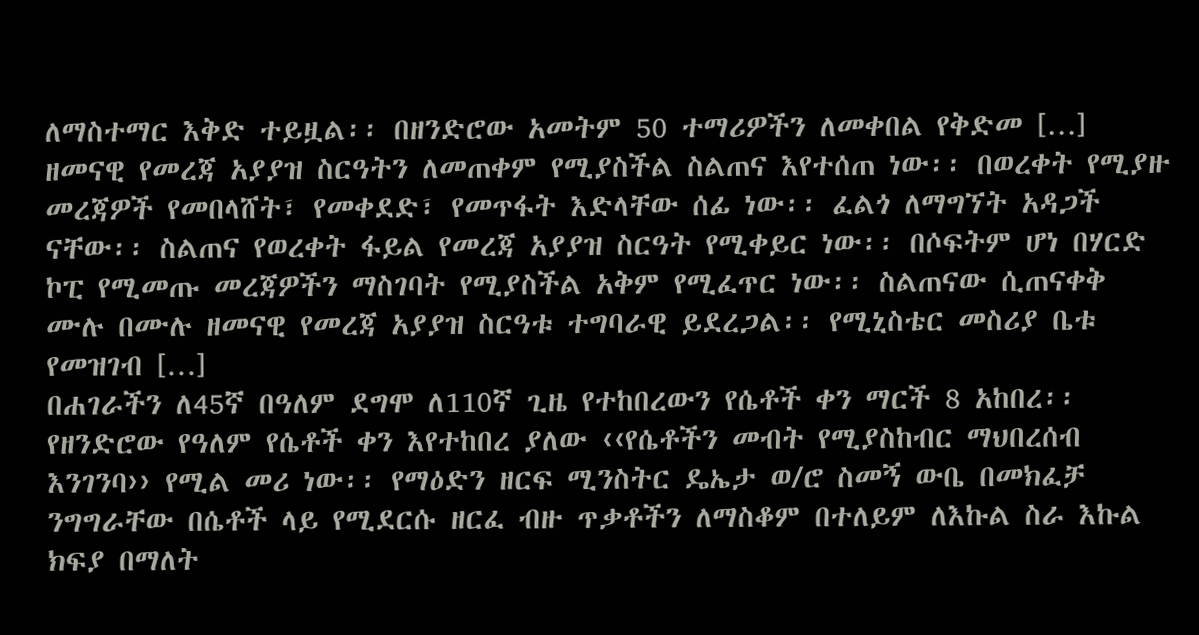ለማስተማር እቅድ ተይዟል፡፡ በዘንድሮው አመትም 50 ተማሪዎችን ለመቀበል የቅድመ […]
ዘመናዊ የመረጃ አያያዝ ስርዓትን ለመጠቀም የሚያስችል ስልጠና እየተሰጠ ነው፡፡ በወረቀት የሚያዙ መረጃዎች የመበላሸት፣ የመቀደድ፣ የመጥፋት እድላቸው ሰፊ ነው፡፡ ፈልጎ ለማግኘት አዳጋች ናቸው፡፡ ስልጠና የወረቀት ፋይል የመረጃ አያያዝ ስርዓት የሚቀይር ነው፡፡ በሶፍትም ሆነ በሃርድ ኮፒ የሚመጡ መረጃዎችን ማስገባት የሚያስችል አቅም የሚፈጥር ነው፡፡ ስልጠናው ሲጠናቀቅ ሙሉ በሙሉ ዘመናዊ የመረጃ አያያዝ ስርዓቱ ተግባራዊ ይደረጋል፡፡ የሚኒስቴር መስሪያ ቤቱ የመዝገብ […]
በሐገራችን ለ45ኛ በዓለም ደግሞ ለ110ኛ ጊዜ የተከበረውን የሴቶች ቀን ማርች 8 አከበረ፡፡ የዘንድሮው የዓለም የሴቶች ቀን እየተከበረ ያለው ‹‹የሴቶችን መብት የሚያስከብር ማህበረሰብ እንገንባ›› የሚል መሪ ነው፡፡ የማዕድን ዘርፍ ሚንስትር ዴኤታ ወ/ሮ ስመኝ ውቤ በመክፈቻ ንግግራቸው በሴቶች ላይ የሚደርሱ ዘርፈ ብዙ ጥቃቶችን ለማስቆም በተለይም ለእኩል ስራ እኩል ክፍያ በማለት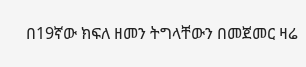በ19ኛው ክፍለ ዘመን ትግላቸውን በመጀመር ዛሬ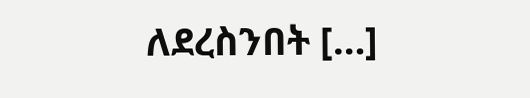ለደረስንበት […]